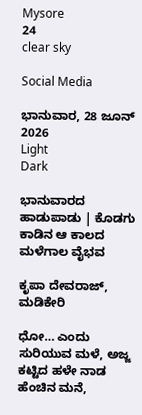Mysore
24
clear sky

Social Media

ಭಾನುವಾರ, 28 ಜೂನ್ 2026
Light
Dark

ಭಾನುವಾರದ ಹಾಡುಪಾಡು | ಕೊಡಗು ಕಾಡಿನ ಆ ಕಾಲದ ಮಳೆಗಾಲ ವೈಭವ

ಕೃಪಾ ದೇವರಾಜ್, ಮಡಿಕೇರಿ

ಧೋ… ಎಂದು ಸುರಿಯುವ ಮಳೆ, ಅಜ್ಜ ಕಟ್ಟಿದ ಹಳೇ ನಾಡ ಹೆಂಚಿನ ಮನೆ,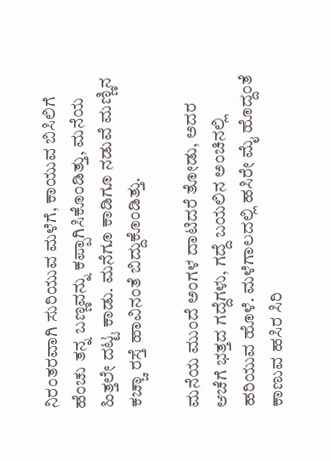ನಿರಂತರವಾಗಿ ಸುರಿಯುವ ಮಳೆಗೆ, ಕಾಯುವ ಬಿಸಿಲಿಗೆ ಹೆಂಚು ತನ್ನ ಬಣ್ಣವನ್ನು ಕಪ್ಪಾಗಿಸಿಕೊಂಡಿತ್ತು, ಮನೆಯ ಹಿತ್ತಲೇ ದಟ್ಟ ಕಾಡು. ಮನೆಗೂ ಕಾಡಿಗೂ ನಡುವೆ ಮಣ್ಣಿನ ಕಚ್ಚಾ ರಸ್ತೆ ಹಾವಿನಂತೆ ಬಿದ್ದುಕೊಂಡಿತ್ತು.

ಮನೆಯ ಮುಂದೆ ಅಂಗಳ ದಾಟಿದರೆ ತೋಡು, ಅದರ ಆಚೆಗೆ ಭತ್ತದ ಗದ್ದೆಗಳು, ಗದ್ದೆ ಬಯಲಿನ ಅಂಚಿನಲ್ಲಿ ಹರಿಯುವ ಹೊಳೆ. ಮಳೆಗಾಲದಲ್ಲಿ ಹಸಿರೇ ಮೈ ಹೊದ್ದಂತೆ ಕಾಣುವ ಹಸಿರ ಸಿರಿ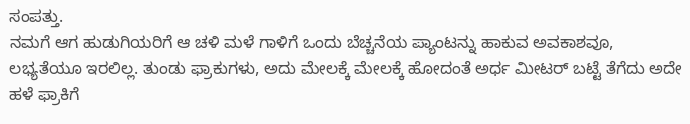ಸಂಪತ್ತು.
ನಮಗೆ ಆಗ ಹುಡುಗಿಯರಿಗೆ ಆ ಚಳಿ ಮಳೆ ಗಾಳಿಗೆ ಒಂದು ಬೆಚ್ಚನೆಯ ಪ್ಯಾಂಟನ್ನು ಹಾಕುವ ಅವಕಾಶವೂ, ಲಭ್ಯತೆಯೂ ಇರಲಿಲ್ಲ. ತುಂಡು ಫ್ರಾಕುಗಳು, ಅದು ಮೇಲಕ್ಕೆ ಮೇಲಕ್ಕೆ ಹೋದಂತೆ ಅರ್ಧ ಮೀಟರ್ ಬಟ್ಟೆ ತೆಗೆದು ಅದೇ ಹಳೆ ಫ್ರಾಕಿಗೆ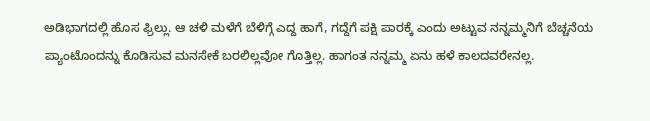ಅಡಿಭಾಗದಲ್ಲಿ ಹೊಸ ಫ್ರಿಲ್ಲು. ಆ ಚಳಿ ಮಳೆಗೆ ಬೆಳಿಗ್ಗೆ ಎದ್ದ ಹಾಗೆ, ಗದ್ದೆಗೆ ಪಕ್ಷಿ ಪಾರಕ್ಕೆ ಎಂದು ಅಟ್ಟುವ ನನ್ನಮ್ಮನಿಗೆ ಬೆಚ್ಚನೆಯ ಪ್ಯಾಂಟೊಂದನ್ನು ಕೊಡಿಸುವ ಮನಸೇಕೆ ಬರಲಿಲ್ಲವೋ ಗೊತ್ತಿಲ್ಲ. ಹಾಗಂತ ನನ್ನಮ್ಮ ಏನು ಹಳೆ ಕಾಲದವರೇನಲ್ಲ.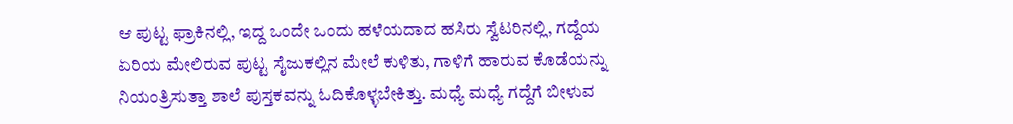ಆ ಪುಟ್ಟ ಫ್ರಾಕಿನಲ್ಲಿ, ಇದ್ದ ಒಂದೇ ಒಂದು ಹಳೆಯದಾದ ಹಸಿರು ಸ್ವೆಟರಿನಲ್ಲಿ, ಗದ್ದೆಯ ಏರಿಯ ಮೇಲಿರುವ ಪುಟ್ಟ ಸೈಜುಕಲ್ಲಿನ ಮೇಲೆ ಕುಳಿತು, ಗಾಳಿಗೆ ಹಾರುವ ಕೊಡೆಯನ್ನು ನಿಯಂತ್ರಿಸುತ್ತಾ ಶಾಲೆ ಪುಸ್ತಕವನ್ನು ಓದಿಕೊಳ್ಳಬೇಕಿತ್ತು. ಮಧ್ಯೆ ಮಧ್ಯೆ ಗದ್ದೆಗೆ ಬೀಳುವ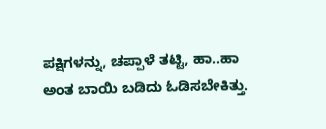ಪಕ್ಷಿಗಳನ್ನು, ಚಪ್ಪಾಳೆ ತಟ್ಟಿ, ಹಾ..ಹಾ ಅಂತ ಬಾಯಿ ಬಡಿದು ಓಡಿಸಬೇಕಿತ್ತು.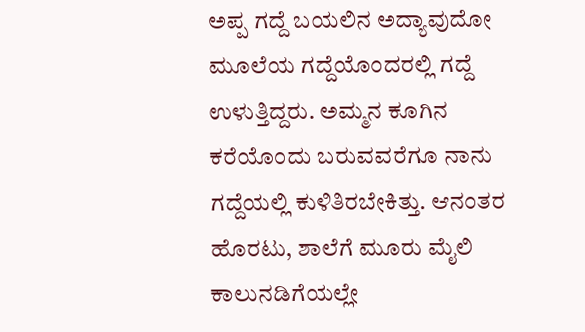ಅಪ್ಪ ಗದ್ದೆ ಬಯಲಿನ ಅದ್ಯಾವುದೋ ಮೂಲೆಯ ಗದ್ದೆಯೊಂದರಲ್ಲಿ ಗದ್ದೆ ಉಳುತ್ತಿದ್ದರು. ಅಮ್ಮನ ಕೂಗಿನ ಕರೆಯೊಂದು ಬರುವವರೆಗೂ ನಾನು ಗದ್ದೆಯಲ್ಲಿ ಕುಳಿತಿರಬೇಕಿತ್ತು. ಆನಂತರ ಹೊರಟು, ಶಾಲೆಗೆ ಮೂರು ಮೈಲಿ ಕಾಲುನಡಿಗೆಯಲ್ಲೇ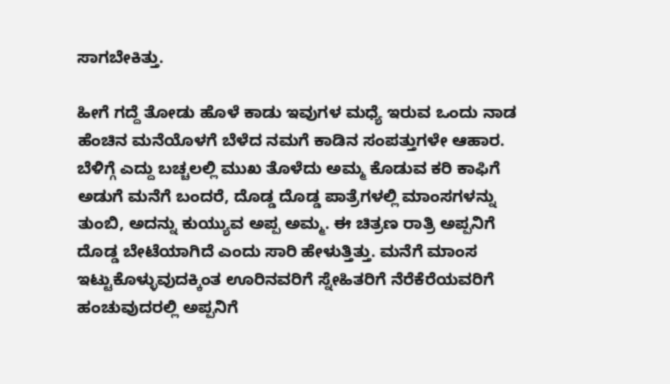ಸಾಗಬೇಕಿತ್ತು.

ಹೀಗೆ ಗದ್ದೆ ತೋಡು ಹೊಳೆ ಕಾಡು ಇವುಗಳ ಮಧ್ಯೆ ಇರುವ ಒಂದು ನಾಡ ಹೆಂಚಿನ ಮನೆಯೊಳಗೆ ಬೆಳೆದ ನಮಗೆ ಕಾಡಿನ ಸಂಪತ್ತುಗಳೇ ಆಹಾರ. ಬೆಳಿಗ್ಗೆ ಎದ್ದು ಬಚ್ಚಲಲ್ಲಿ ಮುಖ ತೊಳೆದು ಅಮ್ಮ ಕೊಡುವ ಕರಿ ಕಾಫಿಗೆ ಅಡುಗೆ ಮನೆಗೆ ಬಂದರೆ, ದೊಡ್ಡ ದೊಡ್ಡ ಪಾತ್ರೆಗಳಲ್ಲಿ ಮಾಂಸಗಳನ್ನು ತುಂಬಿ, ಅದನ್ನು ಕುಯ್ಯುವ ಅಪ್ಪ ಅಮ್ಮ. ಈ ಚಿತ್ರಣ ರಾತ್ರಿ ಅಪ್ಪನಿಗೆ ದೊಡ್ಡ ಬೇಟೆಯಾಗಿದೆ ಎಂದು ಸಾರಿ ಹೇಳುತ್ತಿತ್ತು. ಮನೆಗೆ ಮಾಂಸ ಇಟ್ಟುಕೊಳ್ಳುವುದಕ್ಕಿಂತ ಊರಿನವರಿಗೆ ಸ್ನೇಹಿತರಿಗೆ ನೆರೆಕೆರೆಯವರಿಗೆ ಹಂಚುವುದರಲ್ಲಿ ಅಪ್ಪನಿಗೆ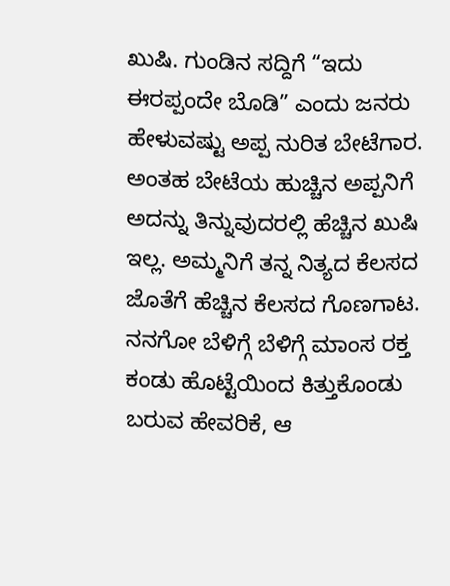ಖುಷಿ. ಗುಂಡಿನ ಸದ್ದಿಗೆ “ಇದು ಈರಪ್ಪಂದೇ ಬೊಡಿ” ಎಂದು ಜನರು ಹೇಳುವಷ್ಟು ಅಪ್ಪ ನುರಿತ ಬೇಟೆಗಾರ. ಅಂತಹ ಬೇಟೆಯ ಹುಚ್ಚಿನ ಅಪ್ಪನಿಗೆ ಅದನ್ನು ತಿನ್ನುವುದರಲ್ಲಿ ಹೆಚ್ಚಿನ ಖುಷಿ ಇಲ್ಲ. ಅಮ್ಮನಿಗೆ ತನ್ನ ನಿತ್ಯದ ಕೆಲಸದ ಜೊತೆಗೆ ಹೆಚ್ಚಿನ ಕೆಲಸದ ಗೊಣಗಾಟ. ನನಗೋ ಬೆಳಿಗ್ಗೆ ಬೆಳಿಗ್ಗೆ ಮಾಂಸ ರಕ್ತ ಕಂಡು ಹೊಟ್ಟೆಯಿಂದ ಕಿತ್ತುಕೊಂಡು ಬರುವ ಹೇವರಿಕೆ, ಆ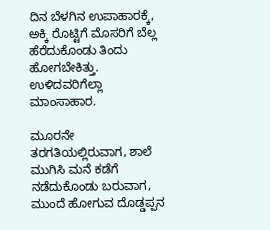ದಿನ ಬೆಳಗಿನ ಉಪಾಹಾರಕ್ಕೆ, ಅಕ್ಕಿ ರೊಟ್ಟಿಗೆ ಮೊಸರಿಗೆ ಬೆಲ್ಲ ಹೆರೆದುಕೊಂಡು ತಿಂದು ಹೋಗಬೇಕಿತ್ತು. ಉಳಿದವರಿಗೆಲ್ಲಾ ಮಾಂಸಾಹಾರ.

ಮೂರನೇ ತರಗತಿಯಲ್ಲಿರುವಾಗ, ಶಾಲೆ ಮುಗಿಸಿ ಮನೆ ಕಡೆಗೆ ನಡೆದುಕೊಂಡು ಬರುವಾಗ, ಮುಂದೆ ಹೋಗುವ ದೊಡ್ಡಪ್ಪನ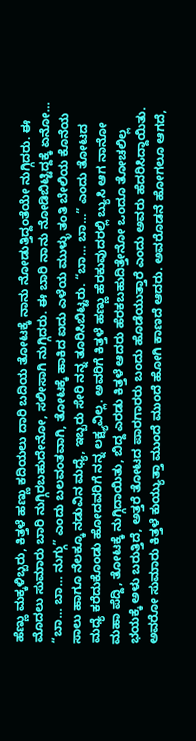ಹೆಣ್ಣು ಮಕ್ಕಳಿಬ್ಬರು, ಕಿತ್ತಳೆ ಹಣ್ಣು ಕದಿಯಲು ದಾರಿ ಬದಿಯ ತೋಟಕ್ಕೆ ನಾನು ನೋಡುತ್ತಿದ್ದಂತೆಯೇ ನುಗ್ಗಿದರು. ಈ ಮೊದಲು ಸುಮಾರು ಬಾರಿ ನುಗ್ಗಿರಬಹುದೇನೋ, ಸಲೀಸಾಗಿ ನುಗ್ಗಿದರು. ಈ ಬಾರಿ ನಾನು ನೋಡಿಬಿಟ್ಟಿದ್ದಕ್ಕೆ ಏನೋ… “ಬಾ… ಬಾ… ನುಗ್ಗು” ಎಂದು ಬಲವಂತವಾಗಿ, ತೋಟಕ್ಕೆ ಹಾಕಿದ ಐದು ಎಳೆಯ ಮುಳ್ಳು ತಂತಿ ಬೇಲಿಯ ಕೊನೆಯ ಸಾಲು ಹಾಗೂ ನೆಲಕ್ಕೂ ನಡುವಿನ ಮಧ್ಯೆ, ಇಬ್ಬರು ಸೇರಿ ನನ್ನ ತೂರಿಸಿಬಿಟ್ಟರು. “ಬಾ… ಬಾ…” ಎಂದು ತೋಟದ ಮಧ್ಯೆ ಕರೆದುಕೊಂಡು ಹೋದವರಿಗೆ ನನ್ನ ಲಕ್ಷ್ಯವಿಲ್ಲ. ಅವರಿಗೆ ಕಿತ್ತಳೆ ಹಣ್ಣು ಹೆರಕುವುದರಲ್ಲಿ ಬ್ಯುಸಿ ಆಗ ನಾನೋ ಮಹಾ ಪೆದ್ದಿ, ತೋಟಕ್ಕೆ ನುಗ್ಗಿದಾಯಿತು, ಬಿದ್ದ ಎರಡು ಕಿತ್ತಳೆ ಆದರು ಹೆರಕಬಹುದಿತ್ತೇನೋ ಒಂದೂ ತೋಚಲಿಲ್ಲ ಭಯಕ್ಕೆ ಅಳು ಬರುತ್ತಿದೆ, ಅತ್ತರೆ ತೋಟದ ಪಾರಗಾರರು ಬಂದು ಹೊಡೆಯುತ್ತಾರೆ ಎಂದು ಅವರು ಹೆದರಿಸಿದ್ದಾಯಿತು. ಅವರೋ ಸುಮಾರು ಕಿತ್ತಳೆ ಕುಯ್ಯುತ್ತಾ ಮುಂದೆ ಮುಂದೆ ಹೋಗಿ ಕಾಣದೆ ಆದರು. ಅವರೊಡನೆ ಹೋಗಲೂ ಆಗದೆ,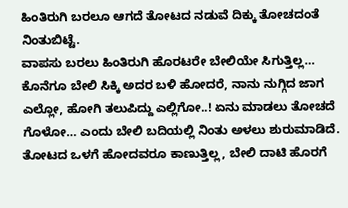ಹಿಂತಿರುಗಿ ಬರಲೂ ಆಗದೆ ತೋಟದ ನಡುವೆ ದಿಕ್ಕು ತೋಚದಂತೆ ನಿಂತುಬಿಟ್ಟೆ.
ವಾಪಸು ಬರಲು ಹಿಂತಿರುಗಿ ಹೊರಟರೇ ಬೇಲಿಯೇ ಸಿಗುತ್ತಿಲ್ಲ… ಕೊನೆಗೂ ಬೇಲಿ ಸಿಕ್ಕಿ ಅದರ ಬಳಿ ಹೋದರೆ, ನಾನು ನುಗ್ಗಿದ ಜಾಗ ಎಲ್ಲೋ, ಹೋಗಿ ತಲುಪಿದ್ದು ಎಲ್ಲಿಗೋ..! ಏನು ಮಾಡಲು ತೋಚದೆ ಗೊಳೋ… ಎಂದು ಬೇಲಿ ಬದಿಯಲ್ಲಿ ನಿಂತು ಅಳಲು ಶುರುಮಾಡಿದೆ. ತೋಟದ ಒಳಗೆ ಹೋದವರೂ ಕಾಣುತ್ತಿಲ್ಲ, ಬೇಲಿ ದಾಟಿ ಹೊರಗೆ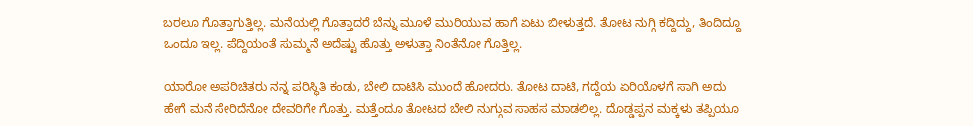ಬರಲೂ ಗೊತ್ತಾಗುತ್ತಿಲ್ಲ. ಮನೆಯಲ್ಲಿ ಗೊತ್ತಾದರೆ ಬೆನ್ನು ಮೂಳೆ ಮುರಿಯುವ ಹಾಗೆ ಏಟು ಬೀಳುತ್ತದೆ. ತೋಟ ನುಗ್ಗಿ ಕದ್ದಿದ್ದು, ತಿಂದಿದ್ದೂ ಒಂದೂ ಇಲ್ಲ. ಪೆದ್ದಿಯಂತೆ ಸುಮ್ಮನೆ ಅದೆಷ್ಟು ಹೊತ್ತು ಅಳುತ್ತಾ ನಿಂತೆನೋ ಗೊತ್ತಿಲ್ಲ.

ಯಾರೋ ಅಪರಿಚಿತರು ನನ್ನ ಪರಿಸ್ಥಿತಿ ಕಂಡು, ಬೇಲಿ ದಾಟಿಸಿ ಮುಂದೆ ಹೋದರು. ತೋಟ ದಾಟಿ, ಗದ್ದೆಯ ಏರಿಯೊಳಗೆ ಸಾಗಿ ಅದು ಹೇಗೆ ಮನೆ ಸೇರಿದೆನೋ ದೇವರಿಗೇ ಗೊತ್ತು. ಮತ್ತೆಂದೂ ತೋಟದ ಬೇಲಿ ನುಗ್ಗುವ ಸಾಹಸ ಮಾಡಲಿಲ್ಲ. ದೊಡ್ಡಪ್ಪನ ಮಕ್ಕಳು ತಪ್ಪಿಯೂ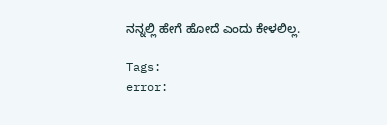ನನ್ನಲ್ಲಿ ಹೇಗೆ ಹೋದೆ ಎಂದು ಕೇಳಲಿಲ್ಲ.

Tags:
error: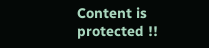Content is protected !!